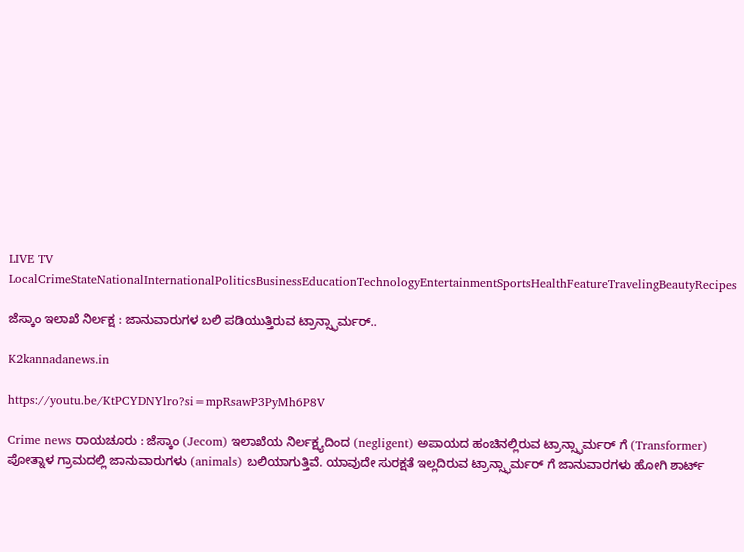LIVE TV LocalCrimeStateNationalInternationalPoliticsBusinessEducationTechnologyEntertainmentSportsHealthFeatureTravelingBeautyRecipes

ಜೆಸ್ಕಾಂ ಇಲಾಖೆ ನಿರ್ಲಕ್ಷ : ಜಾನುವಾರುಗಳ ಬಲಿ ಪಡಿಯುತ್ತಿರುವ ಟ್ರಾನ್ಸ್ಫಾರ್ಮರ್..

K2kannadanews.in

https://youtu.be/KtPCYDNYlro?si=mpRsawP3PyMh6P8V

Crime news ರಾಯಚೂರು : ಜೆಸ್ಕಾಂ (Jecom) ಇಲಾಖೆಯ ನಿರ್ಲಕ್ಷ್ಯದಿಂದ (negligent) ಅಪಾಯದ ಹಂಚಿನಲ್ಲಿರುವ ಟ್ರಾನ್ಸ್ಫಾರ್ಮರ್ ಗೆ (Transformer) ಪೋತ್ನಾಳ ಗ್ರಾಮದಲ್ಲಿ ಜಾನುವಾರುಗಳು (animals) ಬಲಿಯಾಗುತ್ತಿವೆ. ಯಾವುದೇ ಸುರಕ್ಷತೆ ಇಲ್ಲದಿರುವ ಟ್ರಾನ್ಸ್ಫಾರ್ಮರ್ ಗೆ ಜಾನುವಾರಗಳು ಹೋಗಿ ಶಾರ್ಟ್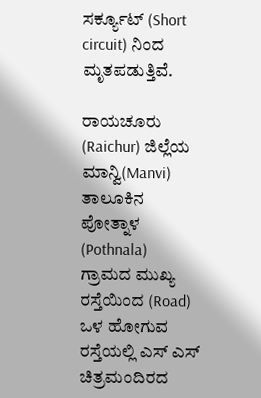ಸರ್ಕ್ಯೂಟ್ (Short circuit) ನಿಂದ ಮೃತಪಡುತ್ತಿವೆ.

ರಾಯಚೂರು (Raichur) ಜಿಲ್ಲೆಯ ಮಾನ್ವಿ(Manvi) ತಾಲೂಕಿನ ಪೋತ್ನಾಳ (Pothnala) ಗ್ರಾಮದ ಮುಖ್ಯ ರಸ್ತೆಯಿಂದ (Road) ಒಳ ಹೋಗುವ ರಸ್ತೆಯಲ್ಲಿ ಎಸ್ ಎಸ್ ಚಿತ್ರಮಂದಿರದ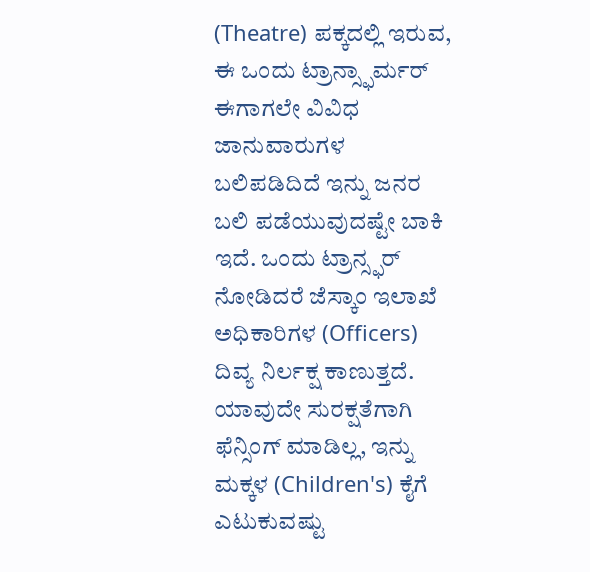(Theatre) ಪಕ್ಕದಲ್ಲಿ ಇರುವ, ಈ ಒಂದು ಟ್ರಾನ್ಸ್ಫಾರ್ಮರ್ ಈಗಾಗಲೇ ವಿವಿಧ ಜಾನುವಾರುಗಳ ಬಲಿಪಡಿದಿದೆ ಇನ್ನು ಜನರ ಬಲಿ ಪಡೆಯುವುದಷ್ಟೇ ಬಾಕಿ ಇದೆ. ಒಂದು ಟ್ರಾನ್ಸ್ಫರ್ ನೋಡಿದರೆ ಜೆಸ್ಕಾಂ ಇಲಾಖೆ ಅಧಿಕಾರಿಗಳ (Officers) ದಿವ್ಯ ನಿರ್ಲಕ್ಷ ಕಾಣುತ್ತದೆ. ಯಾವುದೇ ಸುರಕ್ಷತೆಗಾಗಿ ಫೆನ್ಸಿಂಗ್ ಮಾಡಿಲ್ಲ, ಇನ್ನು ಮಕ್ಕಳ (Children's) ಕೈಗೆ ಎಟುಕುವಷ್ಟು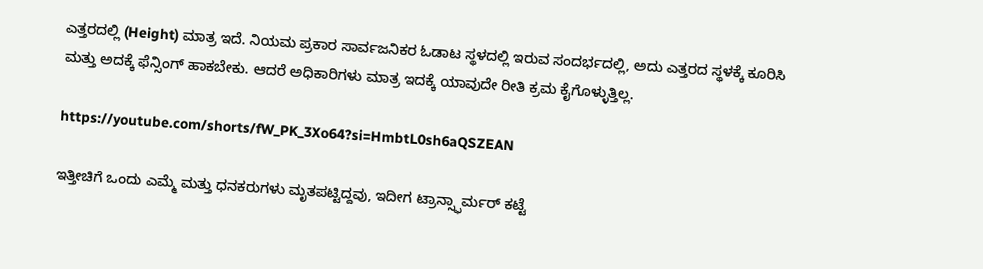ಎತ್ತರದಲ್ಲಿ (Height) ಮಾತ್ರ ಇದೆ. ನಿಯಮ ಪ್ರಕಾರ ಸಾರ್ವಜನಿಕರ ಓಡಾಟ ಸ್ಥಳದಲ್ಲಿ ಇರುವ ಸಂದರ್ಭದಲ್ಲಿ, ಅದು ಎತ್ತರದ ಸ್ಥಳಕ್ಕೆ ಕೂರಿಸಿ ಮತ್ತು ಅದಕ್ಕೆ ಫೆನ್ಸಿಂಗ್ ಹಾಕಬೇಕು. ಆದರೆ ಅಧಿಕಾರಿಗಳು ಮಾತ್ರ ಇದಕ್ಕೆ ಯಾವುದೇ ರೀತಿ ಕ್ರಮ ಕೈಗೊಳ್ಳುತ್ತಿಲ್ಲ.

https://youtube.com/shorts/fW_PK_3Xo64?si=HmbtL0sh6aQSZEAN

ಇತ್ತೀಚಿಗೆ ಒಂದು ಎಮ್ಮೆ ಮತ್ತು ಧನಕರುಗಳು ಮೃತಪಟ್ಟಿದ್ದವು, ಇದೀಗ ಟ್ರಾನ್ಸ್ಫಾರ್ಮರ್ ಕಟ್ಟೆ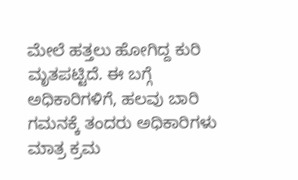ಮೇಲೆ ಹತ್ತಲು ಹೋಗಿದ್ದ ಕುರಿ ಮೃತಪಟ್ಟಿದೆ. ಈ ಬಗ್ಗೆ ಅಧಿಕಾರಿಗಳಿಗೆ, ಹಲವು ಬಾರಿ ಗಮನಕ್ಕೆ ತಂದರು ಅಧಿಕಾರಿಗಳು ಮಾತ್ರ ಕ್ರಮ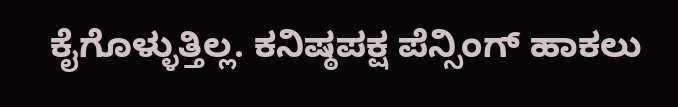ಕೈಗೊಳ್ಳುತ್ತಿಲ್ಲ. ಕನಿಷ್ಠಪಕ್ಷ ಪೆನ್ಸಿಂಗ್ ಹಾಕಲು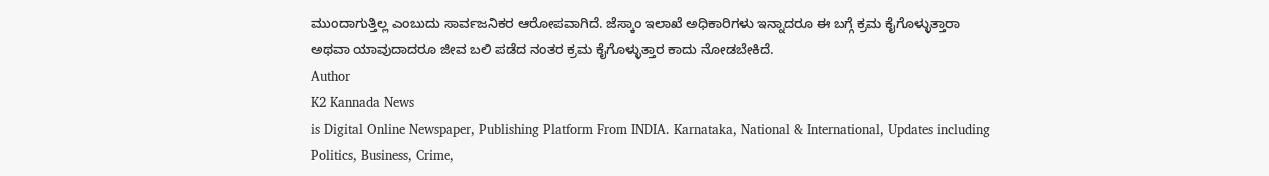ಮುಂದಾಗುತ್ತಿಲ್ಲ ಎಂಬುದು ಸಾರ್ವಜನಿಕರ ಆರೋಪವಾಗಿದೆ. ಜೆಸ್ಕಾಂ ಇಲಾಖೆ ಅಧಿಕಾರಿಗಳು ಇನ್ನಾದರೂ ಈ ಬಗ್ಗೆ ಕ್ರಮ ಕೈಗೊಳ್ಳುತ್ತಾರಾ ಅಥವಾ ಯಾವುದಾದರೂ ಜೀವ ಬಲಿ ಪಡೆದ ನಂತರ ಕ್ರಮ ಕೈಗೊಳ್ಳುತ್ತಾರ ಕಾದು ನೋಡಬೇಕಿದೆ.
Author
K2 Kannada News
is Digital Online Newspaper, Publishing Platform From INDIA. Karnataka, National & International, Updates including Politics, Business, Crime,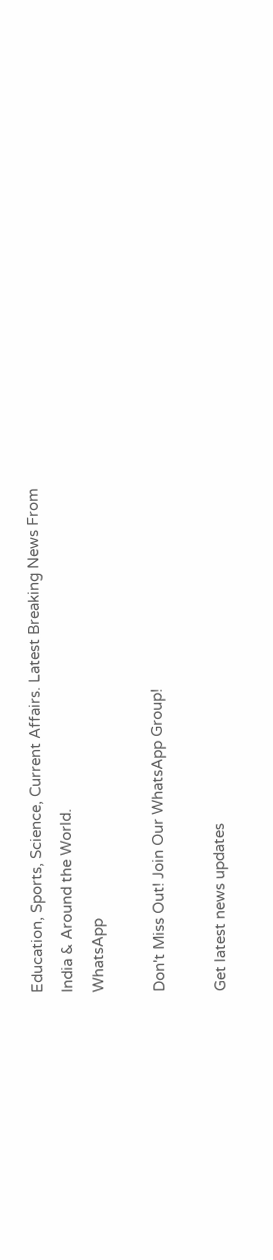Education, Sports, Science, Current Affairs. Latest Breaking News From India & Around the World.
WhatsApp

Don't Miss Out! Join Our WhatsApp Group!

Get latest news updates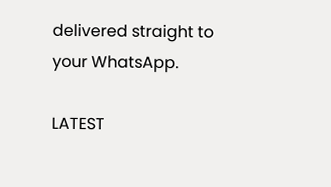delivered straight to your WhatsApp.

LATEST